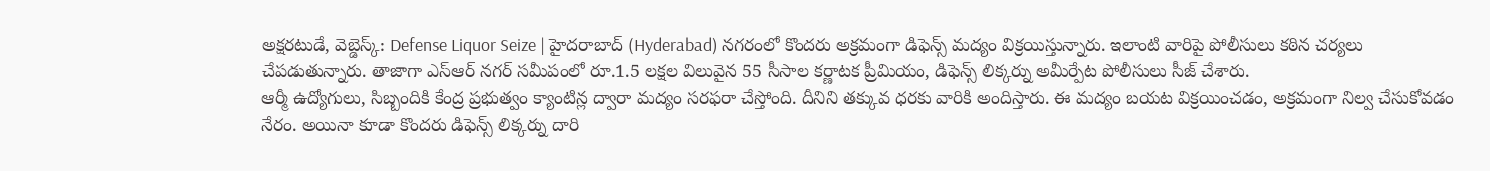అక్షరటుడే, వెబ్డెస్క్: Defense Liquor Seize | హైదరాబాద్ (Hyderabad) నగరంలో కొందరు అక్రమంగా డిఫెన్స్ మద్యం విక్రయిస్తున్నారు. ఇలాంటి వారిపై పోలీసులు కఠిన చర్యలు చేపడుతున్నారు. తాజాగా ఎస్ఆర్ నగర్ సమీపంలో రూ.1.5 లక్షల విలువైన 55 సీసాల కర్ణాటక ప్రీమియం, డిఫెన్స్ లిక్కర్ను అమీర్పేట పోలీసులు సీజ్ చేశారు.
ఆర్మీ ఉద్యోగులు, సిబ్బందికి కేంద్ర ప్రభుత్వం క్యాంటిన్ల ద్వారా మద్యం సరఫరా చేస్తోంది. దీనిని తక్కువ ధరకు వారికి అందిస్తారు. ఈ మద్యం బయట విక్రయించడం, అక్రమంగా నిల్వ చేసుకోవడం నేరం. అయినా కూడా కొందరు డిఫెన్స్ లిక్కర్ను దారి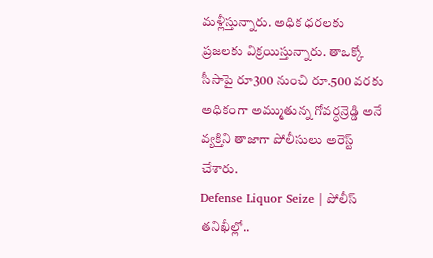మళ్లీస్తున్నారు. అధిక ధరలకు ప్రజలకు విక్రయిస్తున్నారు. తాఒక్కో సీసాపై రూ300 నుంచి రూ.500 వరకు అధికంగా అమ్ముతున్న గోవర్ధన్రెడ్డి అనే వ్యక్తిని తాజాగా పోలీసులు అరెస్ట్ చేశారు.
Defense Liquor Seize | పోలీస్ తనిఖీల్లో..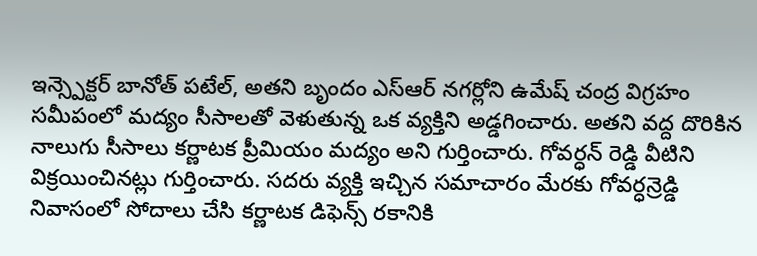ఇన్స్పెక్టర్ బానోత్ పటేల్, అతని బృందం ఎస్ఆర్ నగర్లోని ఉమేష్ చంద్ర విగ్రహం సమీపంలో మద్యం సీసాలతో వెళుతున్న ఒక వ్యక్తిని అడ్డగించారు. అతని వద్ద దొరికిన నాలుగు సీసాలు కర్ణాటక ప్రీమియం మద్యం అని గుర్తించారు. గోవర్ధన్ రెడ్డి వీటిని విక్రయించినట్లు గుర్తించారు. సదరు వ్యక్తి ఇచ్చిన సమాచారం మేరకు గోవర్ధన్రెడ్డి నివాసంలో సోదాలు చేసి కర్ణాటక డిఫెన్స్ రకానికి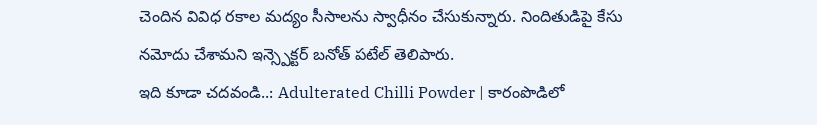చెందిన వివిధ రకాల మద్యం సీసాలను స్వాధీనం చేసుకున్నారు. నిందితుడిపై కేసు నమోదు చేశామని ఇన్స్పెక్టర్ బనోత్ పటేల్ తెలిపారు.
ఇది కూడా చదవండి..: Adulterated Chilli Powder | కారంపొడిలో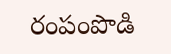రంపంపొడి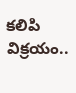కలిపి విక్రయం..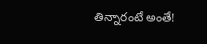తిన్నారంటే అంతే!